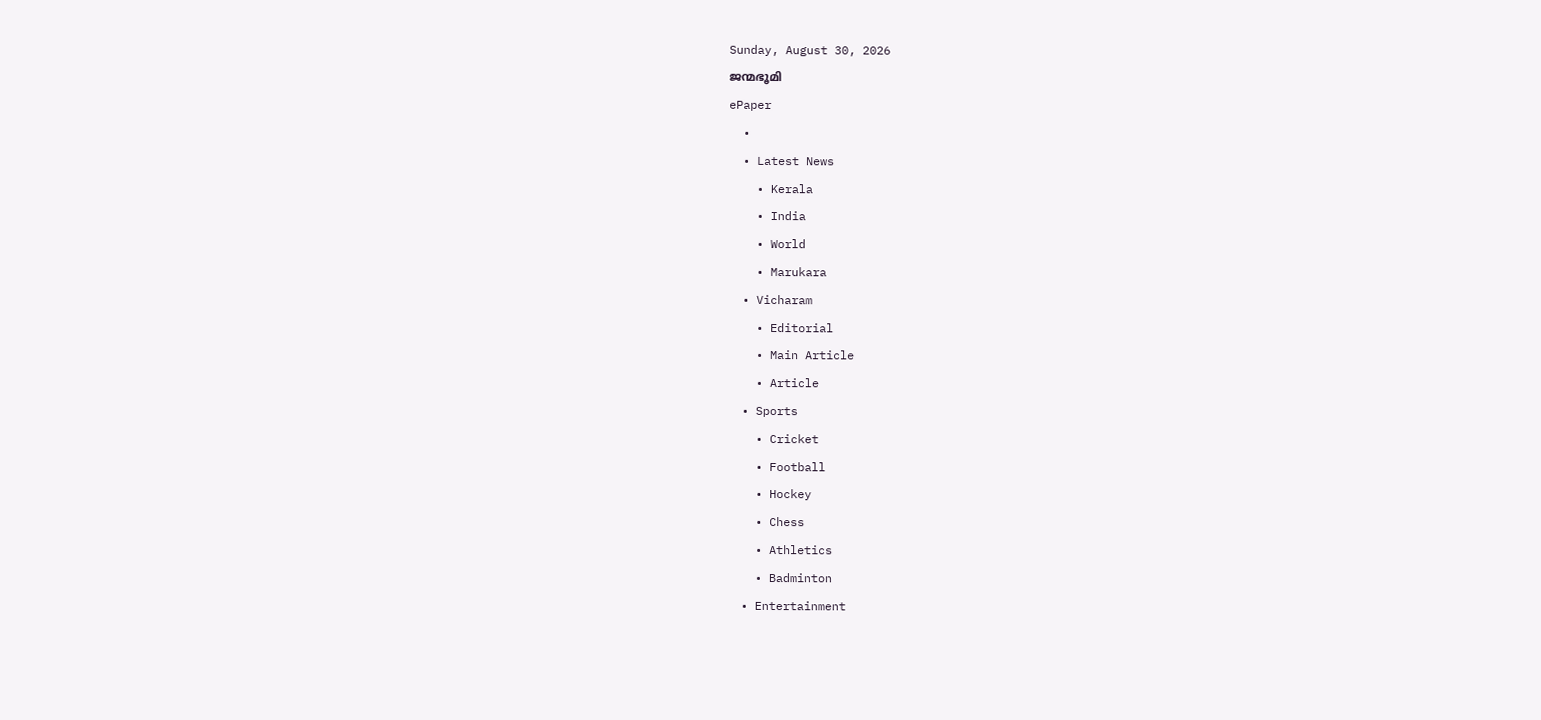Sunday, August 30, 2026
ജന്മഭൂമി
ePaper
  •
  • Latest News
    • Kerala
    • India
    • World
    • Marukara
  • Vicharam
    • Editorial
    • Main Article
    • Article
  • Sports
    • Cricket
    • Football
    • Hockey
    • Chess
    • Athletics
    • Badminton
  • Entertainment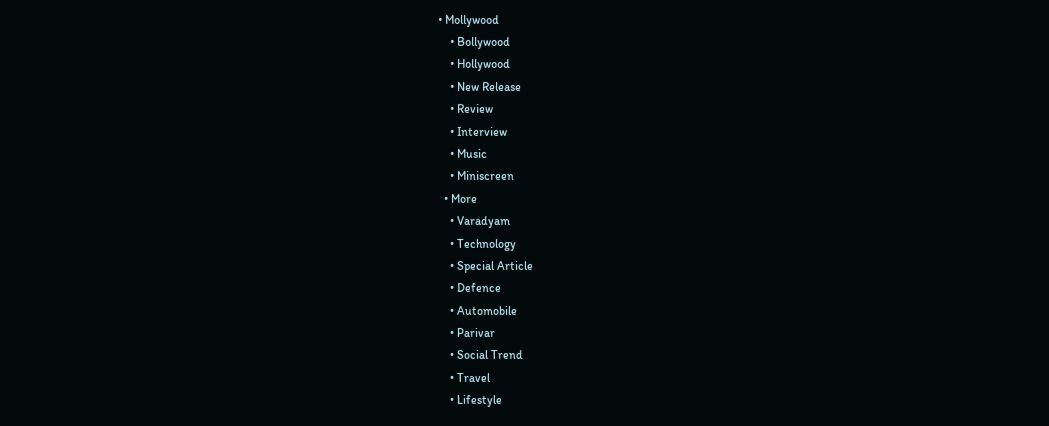• Mollywood
    • Bollywood
    • Hollywood
    • New Release
    • Review
    • Interview
    • Music
    • Miniscreen
  • More
    • Varadyam
    • Technology
    • Special Article
    • Defence
    • Automobile
    • Parivar
    • Social Trend
    • Travel
    • Lifestyle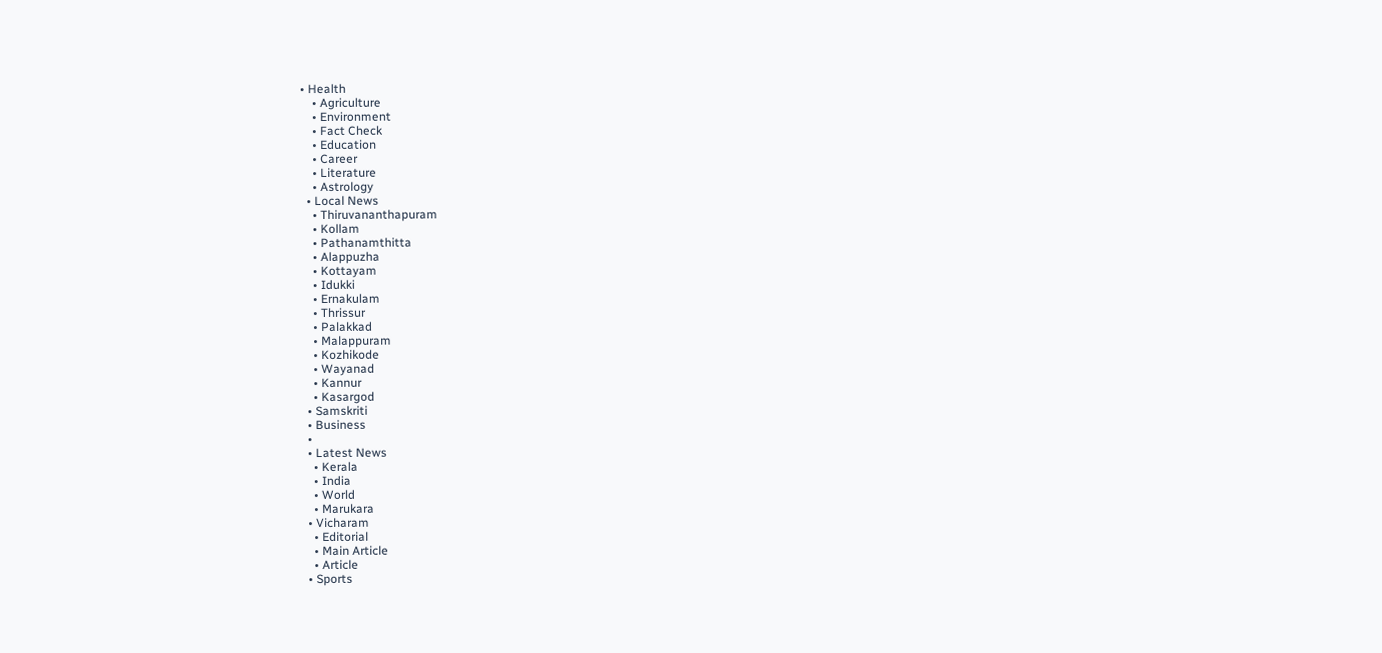• Health
    • Agriculture
    • Environment
    • Fact Check
    • Education
    • Career
    • Literature
    • Astrology
  • Local News
    • Thiruvananthapuram
    • Kollam
    • Pathanamthitta
    • Alappuzha
    • Kottayam
    • Idukki
    • Ernakulam
    • Thrissur
    • Palakkad
    • Malappuram
    • Kozhikode
    • Wayanad
    • Kannur
    • Kasargod
  • Samskriti
  • Business
  •
  • Latest News
    • Kerala
    • India
    • World
    • Marukara
  • Vicharam
    • Editorial
    • Main Article
    • Article
  • Sports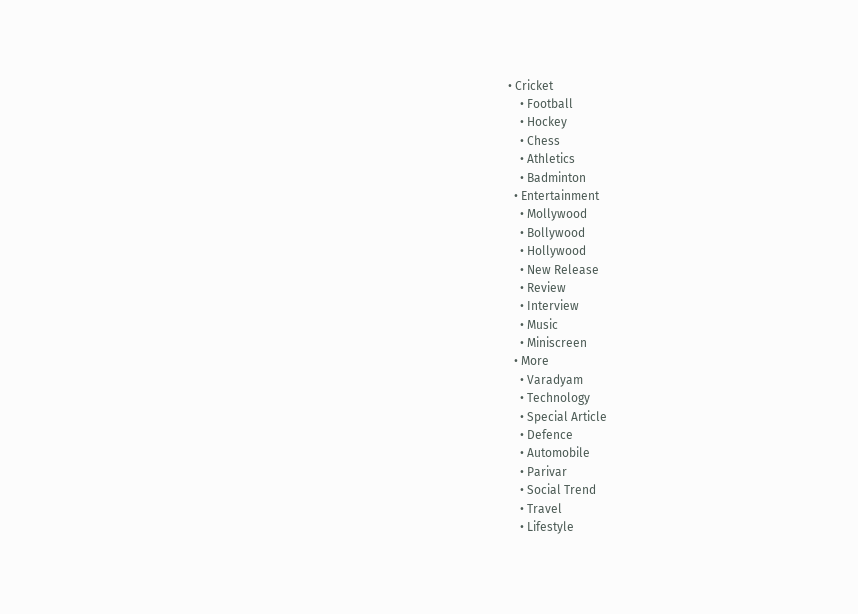• Cricket
    • Football
    • Hockey
    • Chess
    • Athletics
    • Badminton
  • Entertainment
    • Mollywood
    • Bollywood
    • Hollywood
    • New Release
    • Review
    • Interview
    • Music
    • Miniscreen
  • More
    • Varadyam
    • Technology
    • Special Article
    • Defence
    • Automobile
    • Parivar
    • Social Trend
    • Travel
    • Lifestyle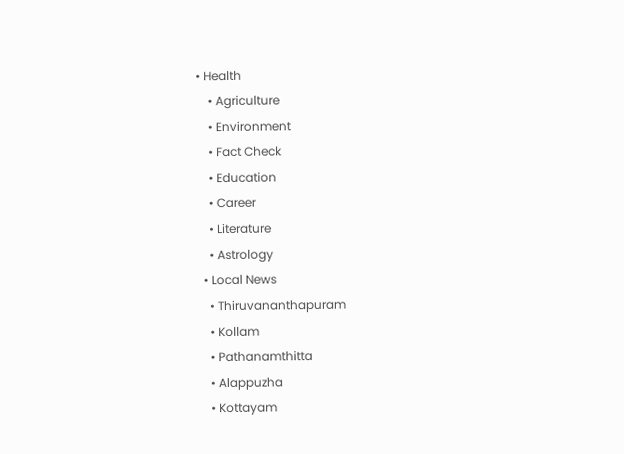• Health
    • Agriculture
    • Environment
    • Fact Check
    • Education
    • Career
    • Literature
    • Astrology
  • Local News
    • Thiruvananthapuram
    • Kollam
    • Pathanamthitta
    • Alappuzha
    • Kottayam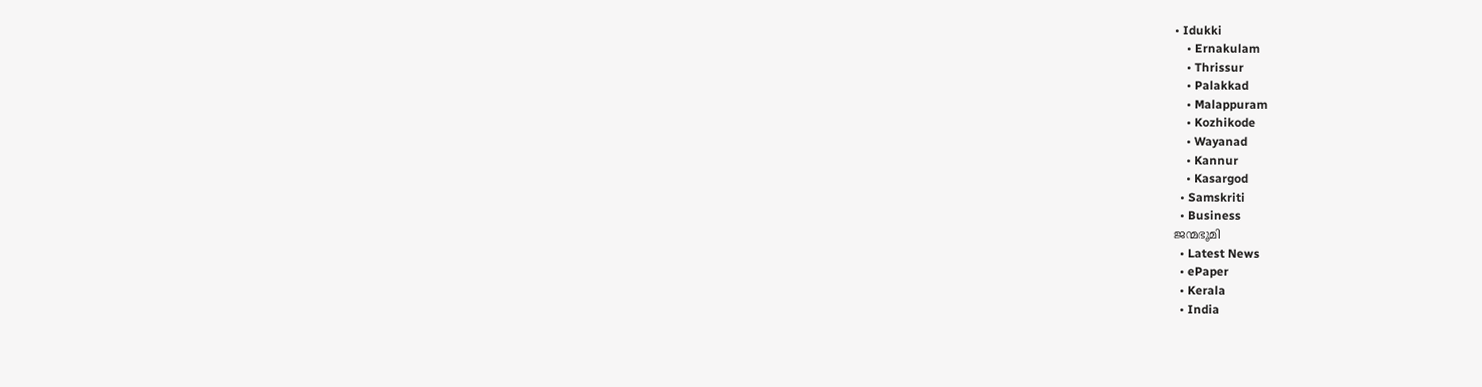• Idukki
    • Ernakulam
    • Thrissur
    • Palakkad
    • Malappuram
    • Kozhikode
    • Wayanad
    • Kannur
    • Kasargod
  • Samskriti
  • Business
ജന്മഭൂമി
  • Latest News
  • ePaper
  • Kerala
  • India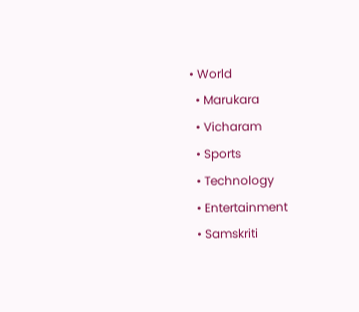• World
  • Marukara
  • Vicharam
  • Sports
  • Technology
  • Entertainment
  • Samskriti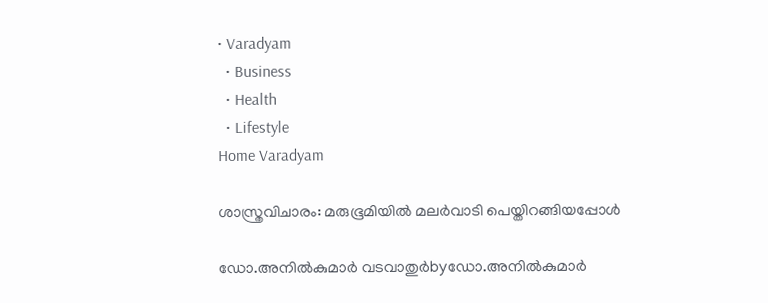• Varadyam
  • Business
  • Health
  • Lifestyle
Home Varadyam

ശാസ്ത്രവിചാരം: മരുഭൂമിയില്‍ മലര്‍വാടി പെയ്തിറങ്ങിയപ്പോള്‍

ഡോ.അനില്‍കുമാര്‍ വടവാതുര്‍byഡോ.അനില്‍കുമാര്‍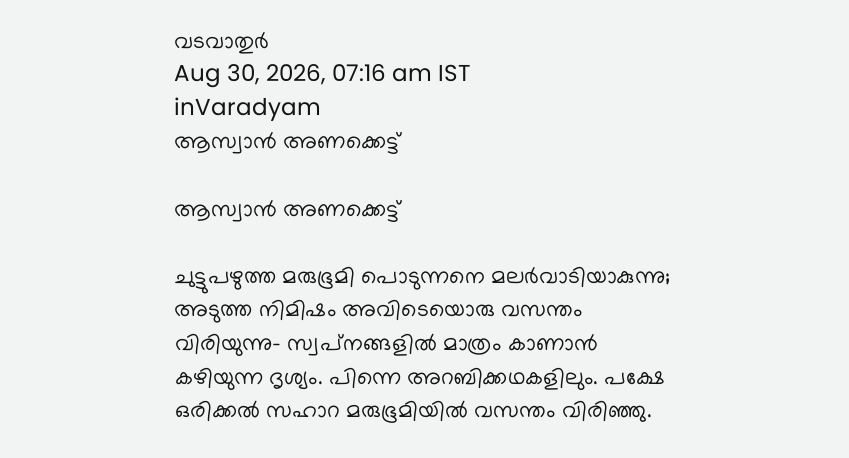വടവാതുര്‍
Aug 30, 2026, 07:16 am IST
inVaradyam
ആസ്വാന്‍ അണക്കെട്ട്

ആസ്വാന്‍ അണക്കെട്ട്

ചുട്ടുപഴുത്ത മരുഭൂമി പൊടുന്നനെ മലര്‍വാടിയാകുന്നു; അടുത്ത നിമിഷം അവിടെയൊരു വസന്തം വിരിയുന്നു- സ്വപ്‌നങ്ങളില്‍ മാത്രം കാണാന്‍ കഴിയുന്ന ദൃശ്യം. പിന്നെ അറബിക്കഥകളിലും. പക്ഷേ ഒരിക്കല്‍ സഹാറ മരുഭൂമിയില്‍ വസന്തം വിരിഞ്ഞു.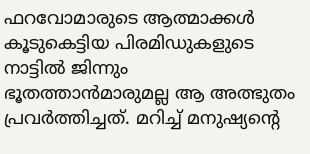ഫറവോമാരുടെ ആത്മാക്കള്‍ കൂടുകെട്ടിയ പിരമിഡുകളുടെ നാട്ടില്‍ ജിന്നും ഭൂതത്താന്‍മാരുമല്ല ആ അത്ഭുതം പ്രവര്‍ത്തിച്ചത്. മറിച്ച് മനുഷ്യന്റെ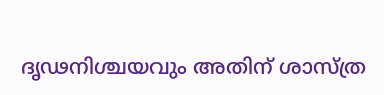ദൃഢനിശ്ചയവും അതിന് ശാസ്ത്ര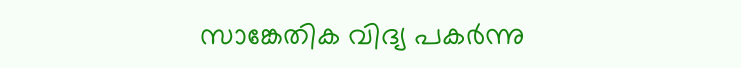സാങ്കേതിക വിദ്യ പകര്‍ന്നു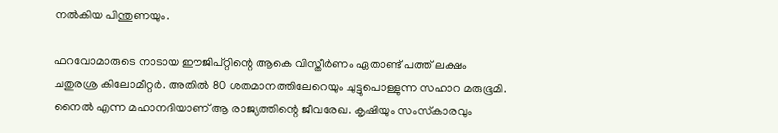നല്‍കിയ പിന്തുണയും.

ഫറവോമാരുടെ നാടായ ഈജിപ്റ്റിന്റെ ആകെ വിസ്തീര്‍ണം ഏതാണ്ട് പത്ത് ലക്ഷം ചതുരശ്ര കിലോമീറ്റര്‍. അതില്‍ 80 ശതമാനത്തിലേറെയും ചുട്ടുപൊള്ളുന്ന സഹാറ മരുഭൂമി. നൈല്‍ എന്ന മഹാനദിയാണ് ആ രാജ്യത്തിന്റെ ജീവരേഖ. കൃഷിയും സംസ്‌കാരവും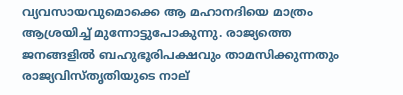വ്യവസായവുമൊക്കെ ആ മഹാനദിയെ മാത്രം ആശ്രയിച്ച് മുന്നോട്ടുപോകുന്നു. രാജ്യത്തെ ജനങ്ങളില്‍ ബഹുഭൂരിപക്ഷവും താമസിക്കുന്നതും രാജ്യവിസ്തൃതിയുടെ നാല്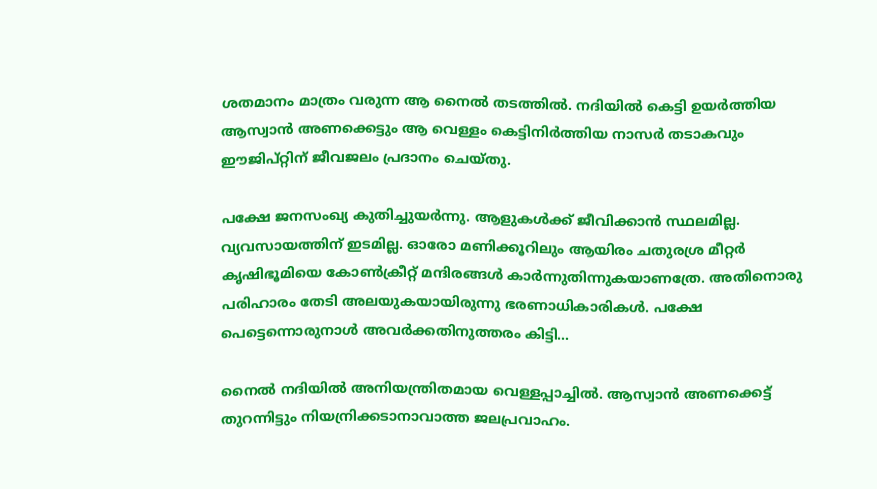ശതമാനം മാത്രം വരുന്ന ആ നൈല്‍ തടത്തില്‍. നദിയില്‍ കെട്ടി ഉയര്‍ത്തിയ ആസ്വാന്‍ അണക്കെട്ടും ആ വെള്ളം കെട്ടിനിര്‍ത്തിയ നാസര്‍ തടാകവും ഈജിപ്റ്റിന് ജീവജലം പ്രദാനം ചെയ്തു.

പക്ഷേ ജനസംഖ്യ കുതിച്ചുയര്‍ന്നു. ആളുകള്‍ക്ക് ജീവിക്കാന്‍ സ്ഥലമില്ല. വ്യവസായത്തിന് ഇടമില്ല. ഓരോ മണിക്കൂറിലും ആയിരം ചതുരശ്ര മീറ്റര്‍ കൃഷിഭൂമിയെ കോണ്‍ക്രീറ്റ് മന്ദിരങ്ങള്‍ കാര്‍ന്നുതിന്നുകയാണത്രേ. അതിനൊരു പരിഹാരം തേടി അലയുകയായിരുന്നു ഭരണാധികാരികള്‍. പക്ഷേ പെട്ടെന്നൊരുനാള്‍ അവര്‍ക്കതിനുത്തരം കിട്ടി…

നൈല്‍ നദിയില്‍ അനിയന്ത്രിതമായ വെള്ളപ്പാച്ചില്‍. ആസ്വാന്‍ അണക്കെട്ട് തുറന്നിട്ടും നിയന്രിക്കടാനാവാത്ത ജലപ്രവാഹം.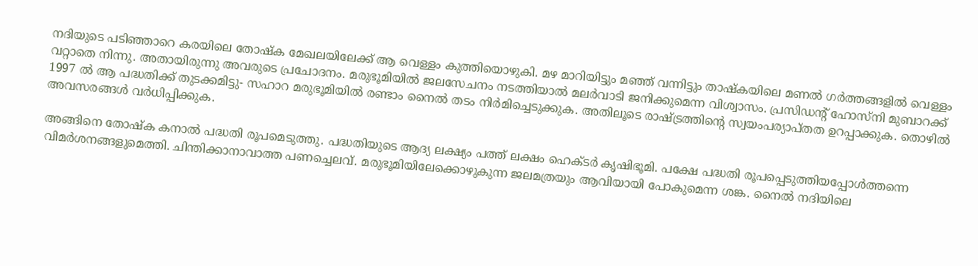നദിയുടെ പടിഞ്ഞാറെ കരയിലെ തോഷ്‌ക മേഖലയിലേക്ക് ആ വെള്ളം കുത്തിയൊഴുകി. മഴ മാറിയിട്ടും മഞ്ഞ് വന്നിട്ടും താഷ്‌കയിലെ മണല്‍ ഗര്‍ത്തങ്ങളില്‍ വെള്ളം വറ്റാതെ നിന്നു. അതായിരുന്നു അവരുടെ പ്രചോദനം. മരുഭൂമിയില്‍ ജലസേചനം നടത്തിയാല്‍ മലര്‍വാടി ജനിക്കുമെന്ന വിശ്വാസം. പ്രസിഡന്റ് ഹോസ്‌നി മുബാറക്ക് 1997 ല്‍ ആ പദ്ധതിക്ക് തുടക്കമിട്ടു- സഹാറ മരുഭൂമിയില്‍ രണ്ടാം നൈല്‍ തടം നിര്‍മിച്ചെടുക്കുക. അതിലൂടെ രാഷ്‌ട്രത്തിന്റെ സ്വയംപര്യാപ്തത ഉറപ്പാക്കുക. തൊഴില്‍ അവസരങ്ങള്‍ വര്‍ധിപ്പിക്കുക.

അങ്ങിനെ തോഷ്‌ക കനാല്‍ പദ്ധതി രൂപമെടുത്തു. പദ്ധതിയുടെ ആദ്യ ലക്ഷ്യം പത്ത് ലക്ഷം ഹെക്ടര്‍ കൃഷിഭൂമി. പക്ഷേ പദ്ധതി രൂപപ്പെടുത്തിയപ്പോള്‍ത്തന്നെ വിമര്‍ശനങ്ങളുമെത്തി. ചിന്തിക്കാനാവാത്ത പണച്ചെലവ്. മരുഭൂമിയിലേക്കൊഴുകുന്ന ജലമത്രയും ആവിയായി പോകുമെന്ന ശങ്ക. നൈല്‍ നദിയിലെ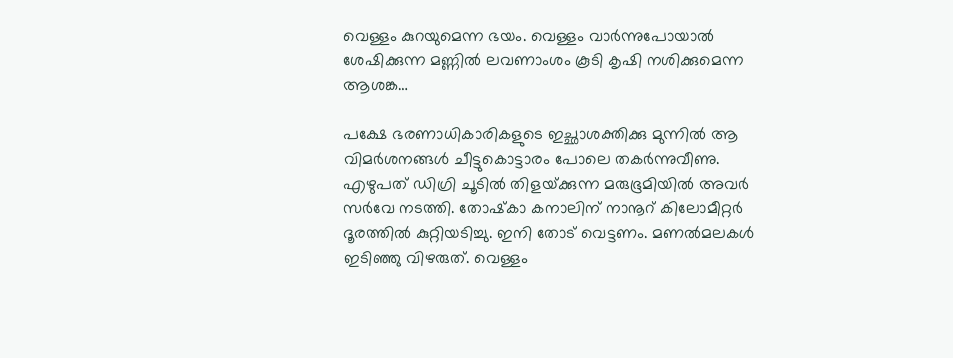വെള്ളം കുറയുമെന്ന ഭയം. വെള്ളം വാര്‍ന്നുപോയാല്‍ ശേഷിക്കുന്ന മണ്ണില്‍ ലവണാംശം കൂടി കൃഷി നശിക്കുമെന്ന ആശങ്ക…

പക്ഷേ ഭരണാധികാരികളുടെ ഇച്ഛാശക്തിക്കു മുന്നില്‍ ആ വിമര്‍ശനങ്ങള്‍ ചീട്ടുകൊട്ടാരം പോലെ തകര്‍ന്നുവീണു. എഴുപത് ഡിഗ്രി ചൂടില്‍ തിളയ്‌ക്കുന്ന മരുഭൂമിയില്‍ അവര്‍ സര്‍വേ നടത്തി. തോഷ്‌കാ കനാലിന് നാനൂറ് കിലോമീറ്റര്‍ ദൂരത്തില്‍ കുറ്റിയടിച്ചു. ഇനി തോട് വെട്ടണം. മണല്‍മലകള്‍ ഇടിഞ്ഞു വിഴരുത്. വെള്ളം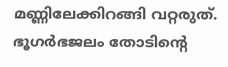മണ്ണിലേക്കിറങ്ങി വറ്റരുത്. ഭൂഗര്‍ഭജലം തോടിന്റെ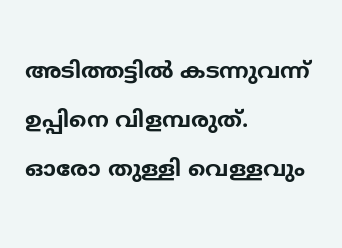അടിത്തട്ടില്‍ കടന്നുവന്ന് ഉപ്പിനെ വിളമ്പരുത്. ഓരോ തുള്ളി വെള്ളവും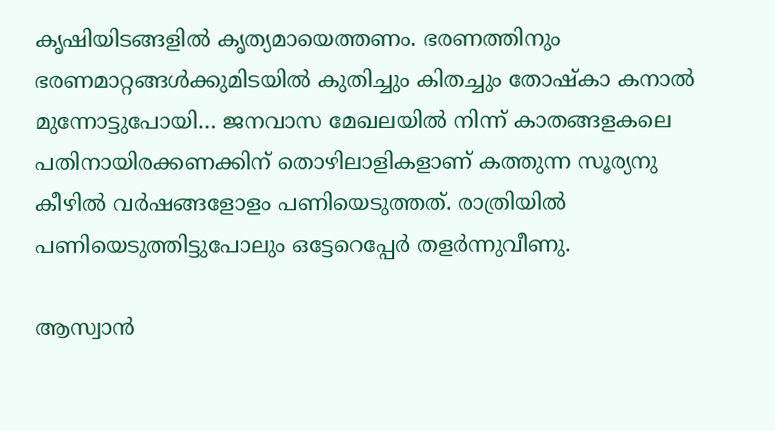കൃഷിയിടങ്ങളില്‍ കൃത്യമായെത്തണം. ഭരണത്തിനും ഭരണമാറ്റങ്ങള്‍ക്കുമിടയില്‍ കുതിച്ചും കിതച്ചും തോഷ്‌കാ കനാല്‍ മുന്നോട്ടുപോയി… ജനവാസ മേഖലയില്‍ നിന്ന് കാതങ്ങളകലെ പതിനായിരക്കണക്കിന് തൊഴിലാളികളാണ് കത്തുന്ന സൂര്യനു കീഴില്‍ വര്‍ഷങ്ങളോളം പണിയെടുത്തത്. രാത്രിയില്‍ പണിയെടുത്തിട്ടുപോലും ഒട്ടേറെപ്പേര്‍ തളര്‍ന്നുവീണു.

ആസ്വാന്‍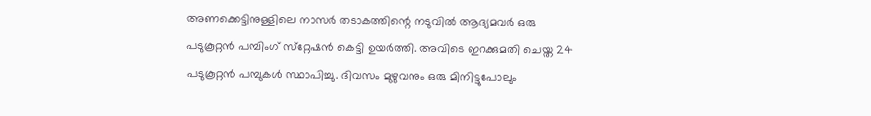അണക്കെട്ടിനുള്ളിലെ നാസര്‍ തടാകത്തിന്റെ നടുവില്‍ ആദ്യമവര്‍ ഒരു പടുകൂറ്റന്‍ പമ്പിംഗ് സ്‌റ്റേഷന്‍ കെട്ടി ഉയര്‍ത്തി. അവിടെ ഇറക്കുമതി ചെയ്ത 24 പടുകൂറ്റന്‍ പമ്പുകള്‍ സ്ഥാപിച്ചു. ദിവസം മുഴുവനും ഒരു മിനിട്ടുപോലും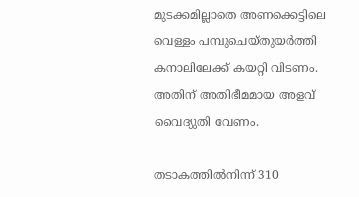മുടക്കമില്ലാതെ അണക്കെട്ടിലെ വെള്ളം പമ്പുചെയ്തുയര്‍ത്തി കനാലിലേക്ക് കയറ്റി വിടണം. അതിന് അതിഭീമമായ അളവ് വൈദ്യുതി വേണം.

തടാകത്തില്‍നിന്ന് 310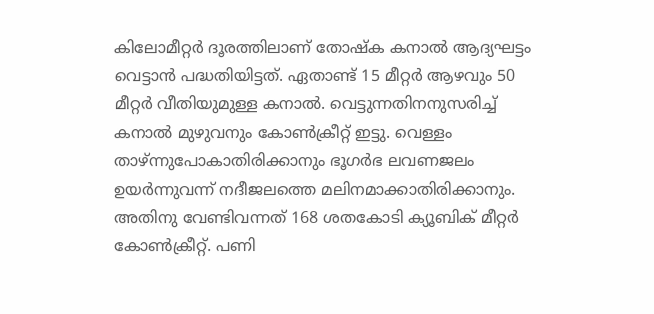കിലോമീറ്റര്‍ ദൂരത്തിലാണ് തോഷ്‌ക കനാല്‍ ആദ്യഘട്ടം വെട്ടാന്‍ പദ്ധതിയിട്ടത്. ഏതാണ്ട് 15 മീറ്റര്‍ ആഴവും 50 മീറ്റര്‍ വീതിയുമുള്ള കനാല്‍. വെട്ടുന്നതിനനുസരിച്ച് കനാല്‍ മുഴുവനും കോണ്‍ക്രീറ്റ് ഇട്ടു. വെള്ളം താഴ്ന്നുപോകാതിരിക്കാനും ഭൂഗര്‍ഭ ലവണജലം ഉയര്‍ന്നുവന്ന് നദീജലത്തെ മലിനമാക്കാതിരിക്കാനും. അതിനു വേണ്ടിവന്നത് 168 ശതകോടി ക്യൂബിക് മീറ്റര്‍ കോണ്‍ക്രീറ്റ്. പണി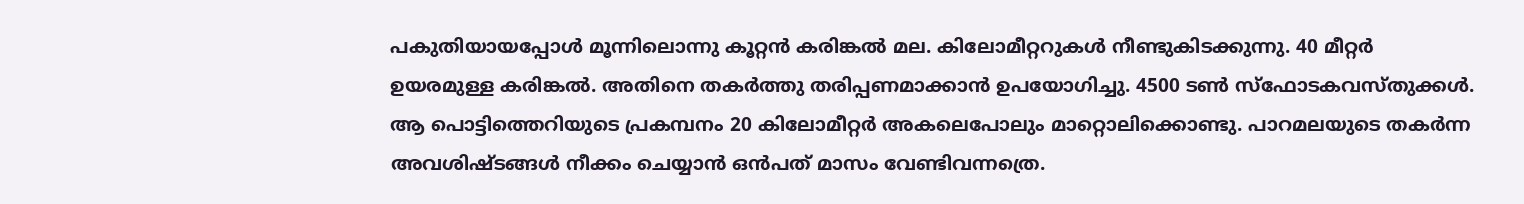പകുതിയായപ്പോള്‍ മൂന്നിലൊന്നു കൂറ്റന്‍ കരിങ്കല്‍ മല. കിലോമീറ്ററുകള്‍ നീണ്ടുകിടക്കുന്നു. 40 മീറ്റര്‍ ഉയരമുള്ള കരിങ്കല്‍. അതിനെ തകര്‍ത്തു തരിപ്പണമാക്കാന്‍ ഉപയോഗിച്ചു. 4500 ടണ്‍ സ്‌ഫോടകവസ്തുക്കള്‍. ആ പൊട്ടിത്തെറിയുടെ പ്രകമ്പനം 20 കിലോമീറ്റര്‍ അകലെപോലും മാറ്റൊലിക്കൊണ്ടു. പാറമലയുടെ തകര്‍ന്ന അവശിഷ്ടങ്ങള്‍ നീക്കം ചെയ്യാന്‍ ഒന്‍പത് മാസം വേണ്ടിവന്നത്രെ.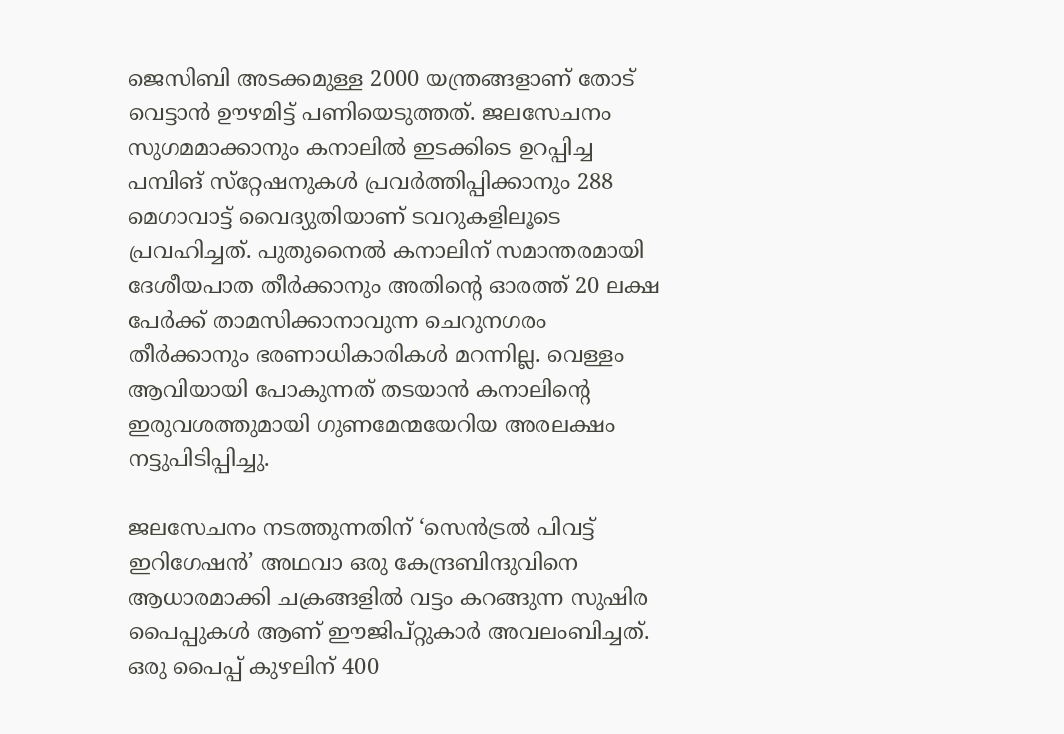ജെസിബി അടക്കമുള്ള 2000 യന്ത്രങ്ങളാണ് തോട് വെട്ടാന്‍ ഊഴമിട്ട് പണിയെടുത്തത്. ജലസേചനം സുഗമമാക്കാനും കനാലില്‍ ഇടക്കിടെ ഉറപ്പിച്ച പമ്പിങ് സ്‌റ്റേഷനുകള്‍ പ്രവര്‍ത്തിപ്പിക്കാനും 288 മെഗാവാട്ട് വൈദ്യുതിയാണ് ടവറുകളിലൂടെ പ്രവഹിച്ചത്. പുതുനൈല്‍ കനാലിന് സമാന്തരമായി ദേശീയപാത തീര്‍ക്കാനും അതിന്റെ ഓരത്ത് 20 ലക്ഷ പേര്‍ക്ക് താമസിക്കാനാവുന്ന ചെറുനഗരം തീര്‍ക്കാനും ഭരണാധികാരികള്‍ മറന്നില്ല. വെള്ളം ആവിയായി പോകുന്നത് തടയാന്‍ കനാലിന്റെ ഇരുവശത്തുമായി ഗുണമേന്മയേറിയ അരലക്ഷം നട്ടുപിടിപ്പിച്ചു.

ജലസേചനം നടത്തുന്നതിന് ‘സെന്‍ട്രല്‍ പിവട്ട് ഇറിഗേഷന്‍’ അഥവാ ഒരു കേന്ദ്രബിന്ദുവിനെ ആധാരമാക്കി ചക്രങ്ങളില്‍ വട്ടം കറങ്ങുന്ന സുഷിര പൈപ്പുകള്‍ ആണ് ഈജിപ്റ്റുകാര്‍ അവലംബിച്ചത്. ഒരു പൈപ്പ് കുഴലിന് 400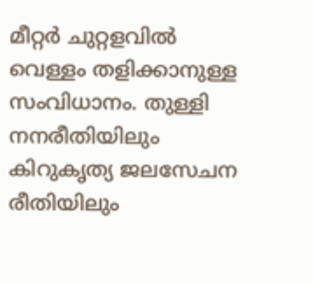മീറ്റര്‍ ചുറ്റളവില്‍ വെള്ളം തളിക്കാനുള്ള സംവിധാനം. തുള്ളി നനരീതിയിലും കിറുകൃത്യ ജലസേചന രീതിയിലും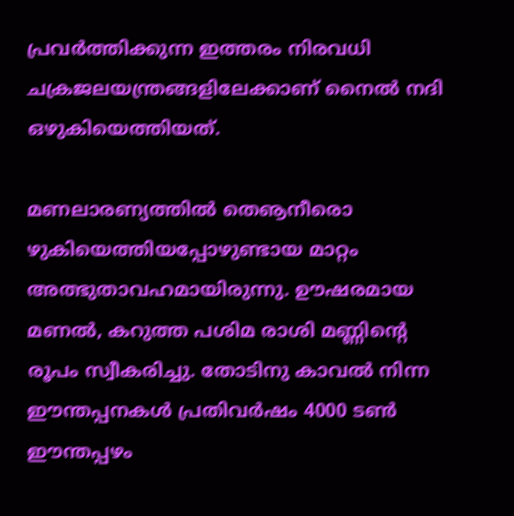പ്രവര്‍ത്തിക്കുന്ന ഇത്തരം നിരവധി ചക്രജലയന്ത്രങ്ങളിലേക്കാണ് നൈല്‍ നദി ഒഴുകിയെത്തിയത്.

മണലാരണ്യത്തില്‍ തെൡനീരൊ ഴുകിയെത്തിയപ്പോഴുണ്ടായ മാറ്റം അത്ഭുതാവഹമായിരുന്നു. ഊഷരമായ മണല്‍, കറുത്ത പശിമ രാശി മണ്ണിന്റെ രൂപം സ്വീകരിച്ചു. തോടിനു കാവല്‍ നിന്ന ഈന്തപ്പനകള്‍ പ്രതിവര്‍ഷം 4000 ടണ്‍ ഈന്തപ്പഴം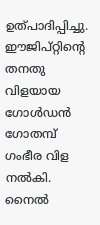ഉത്പാദിപ്പിച്ചു. ഈജിപ്റ്റിന്റെ തനതു വിളയായ ഗോള്‍ഡന്‍ ഗോതമ്പ് ഗംഭീര വിള നല്‍കി. നൈല്‍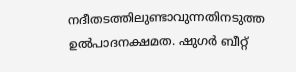നദീതടത്തിലുണ്ടാവുന്നതിനടുത്ത ഉല്‍പാദനക്ഷമത. ഷുഗര്‍ ബീറ്റ്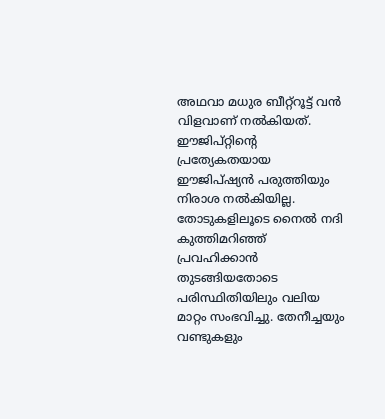അഥവാ മധുര ബീറ്റ്‌റൂട്ട് വന്‍ വിളവാണ് നല്‍കിയത്. ഈജിപ്റ്റിന്റെ പ്രത്യേകതയായ ഈജിപ്ഷ്യന്‍ പരുത്തിയും നിരാശ നല്‍കിയില്ല. തോടുകളിലൂടെ നൈല്‍ നദി കുത്തിമറിഞ്ഞ് പ്രവഹിക്കാന്‍ തുടങ്ങിയതോടെ പരിസ്ഥിതിയിലും വലിയ മാറ്റം സംഭവിച്ചു. തേനീച്ചയും വണ്ടുകളും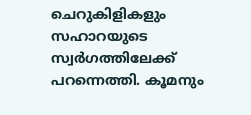ചെറുകിളികളും സഹാറയുടെ സ്വര്‍ഗത്തിലേക്ക് പറന്നെത്തി. കൂമനും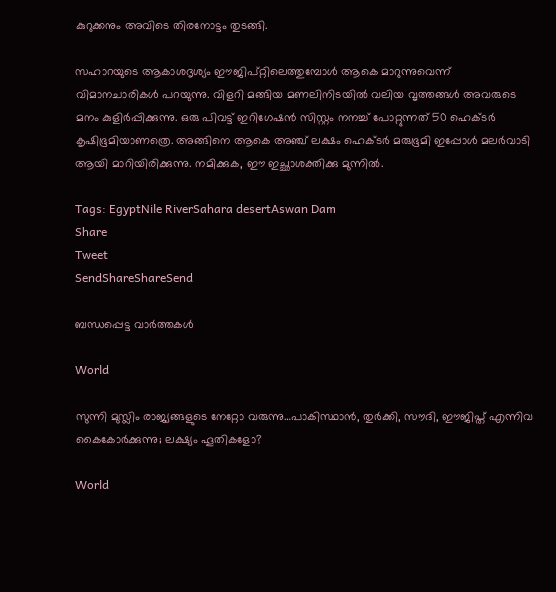കുറുക്കനും അവിടെ തിരനോട്ടം തുടങ്ങി.

സഹാറയുടെ ആകാശദൃശ്യം ഈജിപ്റ്റിലെത്തുമ്പോള്‍ ആകെ മാറുന്നുവെന്ന് വിമാനചാരികള്‍ പറയുന്നു. വിളറി മങ്ങിയ മണലിനിടയില്‍ വലിയ വൃത്തങ്ങള്‍ അവരുടെ മനം കുളിര്‍പ്പിക്കുന്നു. ഒരു പിവട്ട് ഇറിഗേഷന്‍ സിസ്റ്റം നനച്ച് പോറ്റുന്നത് 50 ഹെക്ടര്‍ കൃഷിഭൂമിയാണത്രെ. അങ്ങിനെ ആകെ അഞ്ച് ലക്ഷം ഹെക്ടര്‍ മരുഭൂമി ഇപ്പോള്‍ മലര്‍വാടി ആയി മാറിയിരിക്കുന്നു. നമിക്കുക, ഈ ഇച്ഛാശക്തിക്കു മുന്നില്‍.

Tags: EgyptNile RiverSahara desertAswan Dam
Share
Tweet
SendShareShareSend

ബന്ധപ്പെട്ട വാര്‍ത്തകള്‍

World

സുന്നി മുസ്ലിം രാജ്യങ്ങളുടെ നേറ്റോ വരുന്നു…പാകിസ്ഥാന്‍, തുര്‍ക്കി, സൗദി, ഈജിപ്ത് എന്നിവ കൈകോര്‍ക്കുന്നു; ലക്ഷ്യം ഹൂതികളോ?

World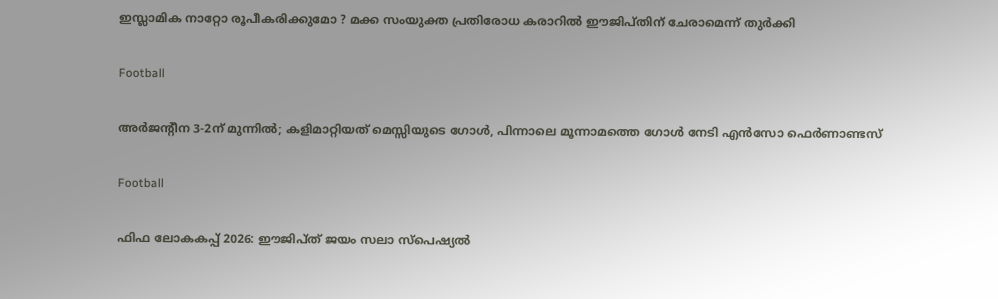ഇസ്ലാമിക നാറ്റോ രൂപീകരിക്കുമോ ? മക്ക സംയുക്ത പ്രതിരോധ കരാറിൽ ഈജിപ്തിന് ചേരാമെന്ന് തുർക്കി

Football

അര്‍ജന്‍റീന 3-2ന് മുന്നില്‍; കളിമാറ്റിയത് മെസ്സിയുടെ ഗോള്‍, പിന്നാലെ മൂന്നാമത്തെ ഗോള്‍ നേടി എന്‍സോ ഫെര്‍ണാണ്ടസ്

Football

ഫിഫ ലോകകപ്പ് 2026: ഈജിപ്ത് ജയം സലാ സ്‌പെഷ്യല്‍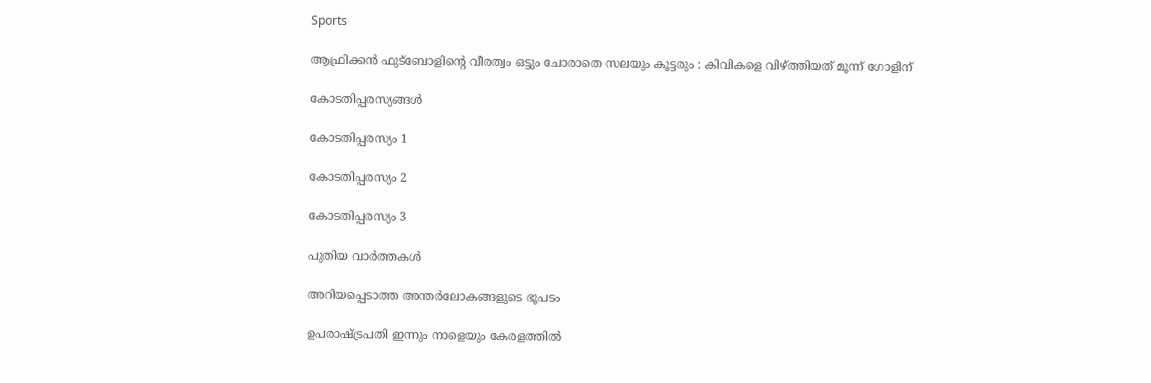Sports

ആഫ്രിക്കൻ ഫുട്ബോളിന്റെ വീരത്വം ഒട്ടും ചോരാതെ സലയും കൂട്ടരും : കിവികളെ വിഴ്‌ത്തിയത് മൂന്ന് ഗോളിന്

കോടതിപ്പരസ്യങ്ങള്‍

കോടതിപ്പരസ്യം 1

കോടതിപ്പരസ്യം 2

കോടതിപ്പരസ്യം 3

പുതിയ വാര്‍ത്തകള്‍

അറിയപ്പെടാത്ത അന്തര്‍ലോകങ്ങളുടെ ഭൂപടം

ഉപരാഷ്‌ട്രപതി ഇന്നും നാളെയും കേരളത്തില്‍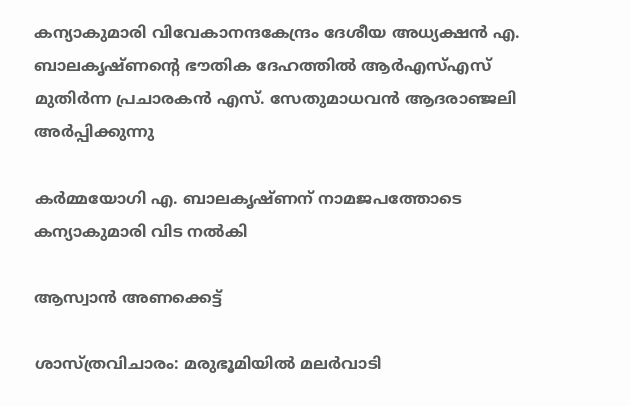കന്യാകുമാരി വിവേകാനന്ദകേന്ദ്രം ദേശീയ അധ്യക്ഷന്‍ എ. ബാലകൃഷ്ണന്റെ ഭൗതിക ദേഹത്തില്‍ ആര്‍എസ്എസ് മുതിര്‍ന്ന പ്രചാരകന്‍ എസ്. സേതുമാധവന്‍ ആദരാഞ്ജലി അര്‍പ്പിക്കുന്നു

കര്‍മ്മയോഗി എ. ബാലകൃഷ്ണന് നാമജപത്തോടെ കന്യാകുമാരി വിട നല്‍കി

ആസ്വാന്‍ അണക്കെട്ട്

ശാസ്ത്രവിചാരം: മരുഭൂമിയില്‍ മലര്‍വാടി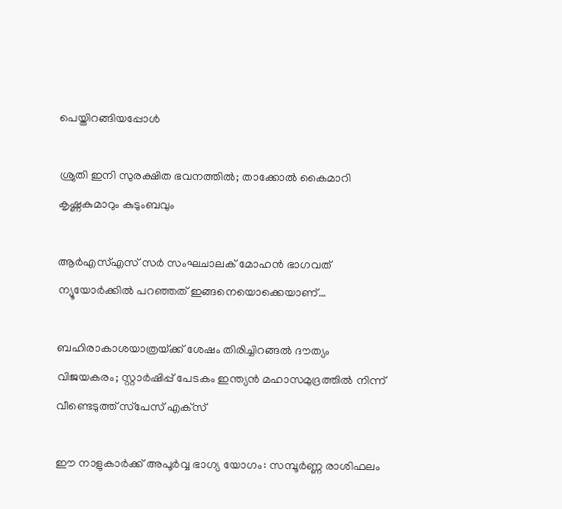പെയ്തിറങ്ങിയപ്പോള്‍

ശ്രുതി ഇനി സുരക്ഷിത ഭവനത്തില്‍; താക്കോല്‍ കൈമാറി കൃഷ്ണകുമാറും കുടുംബവും

ആർഎസ്എസ് സർ സംഘചാലക് മോഹൻ ഭാഗവത് ന്യൂയോർക്കിൽ പറഞ്ഞത് ഇങ്ങനെയൊക്കെയാണ്…

ബഹിരാകാശയാത്രയ്‌ക്ക് ശേഷം തിരിച്ചിറങ്ങല്‍ ദൗത്യം വിജയകരം; സ്റ്റാര്‍ഷിപ്പ് പേടകം ഇന്ത്യന്‍ മഹാസമുദ്രത്തില്‍ നിന്ന് വീണ്ടെടുത്ത് സ്‌പേസ് എക്‌സ്

ഈ നാളുകാർക്ക് അപൂർവ്വ ഭാഗ്യ യോഗം: സമ്പൂർണ്ണ രാശിഫലം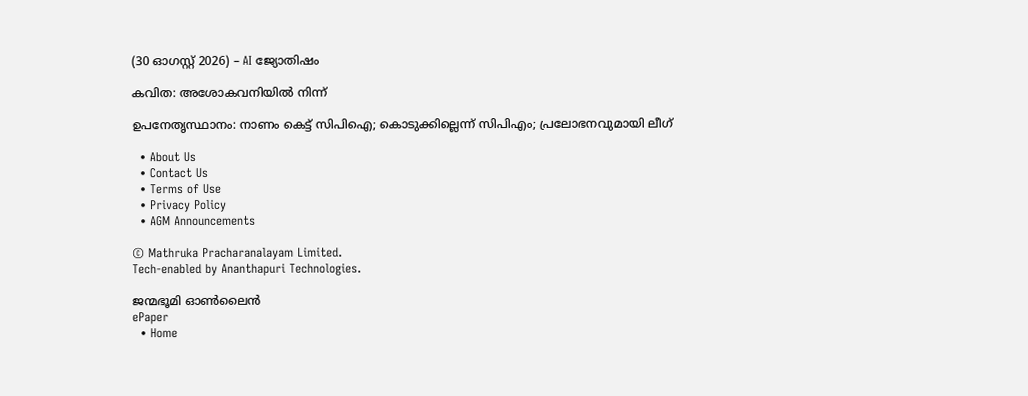(30 ഓഗസ്റ്റ് 2026) – AI ജ്യോതിഷം

കവിത: അശോകവനിയില്‍ നിന്ന്

ഉപനേതൃസ്ഥാനം: നാണം കെട്ട് സിപിഐ; കൊടുക്കില്ലെന്ന് സിപിഎം; പ്രലോഭനവുമായി ലീഗ്

  • About Us
  • Contact Us
  • Terms of Use
  • Privacy Policy
  • AGM Announcements

© Mathruka Pracharanalayam Limited.
Tech-enabled by Ananthapuri Technologies.

ജന്മഭൂമി ഓണ്‍ലൈന്‍
ePaper
  • Home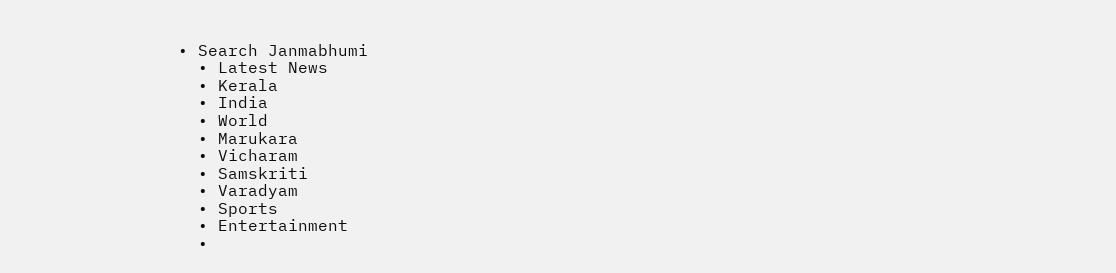• Search Janmabhumi
  • Latest News
  • Kerala
  • India
  • World
  • Marukara
  • Vicharam
  • Samskriti
  • Varadyam
  • Sports
  • Entertainment
  •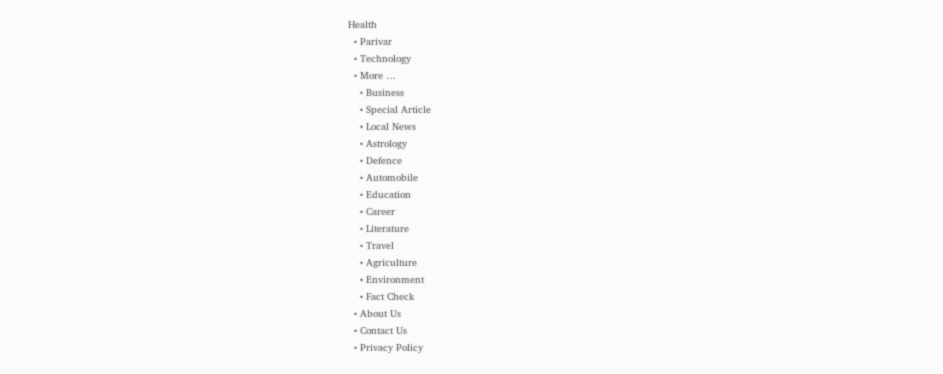Health
  • Parivar
  • Technology
  • More …
    • Business
    • Special Article
    • Local News
    • Astrology
    • Defence
    • Automobile
    • Education
    • Career
    • Literature
    • Travel
    • Agriculture
    • Environment
    • Fact Check
  • About Us
  • Contact Us
  • Privacy Policy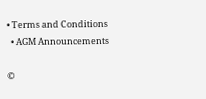• Terms and Conditions
  • AGM Announcements

©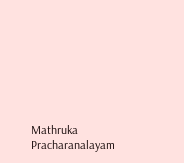Mathruka Pracharanalayam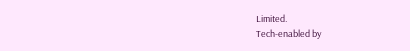Limited.
Tech-enabled by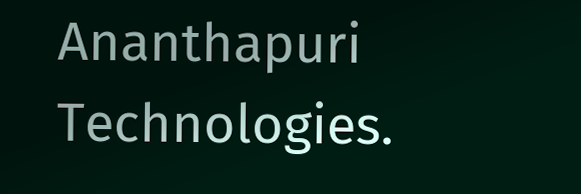Ananthapuri Technologies.